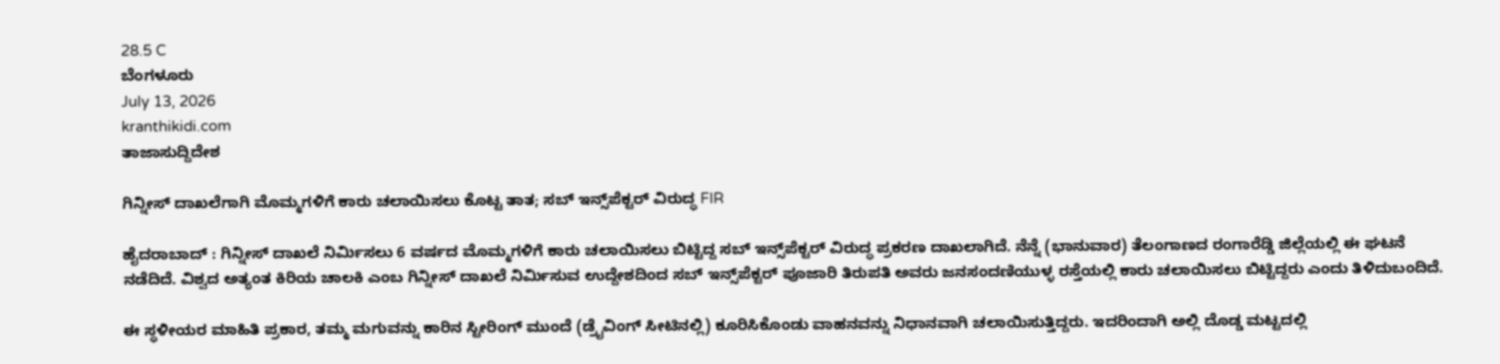28.5 C
ಬೆಂಗಳೂರು
July 13, 2026
kranthikidi.com
ತಾಜಾಸುದ್ದಿದೇಶ

ಗಿನ್ನೀಸ್ ದಾಖಲೆಗಾಗಿ ಮೊಮ್ಮಗಳಿಗೆ ಕಾರು ಚಲಾಯಿಸಲು ಕೊಟ್ಟ ತಾತ; ಸಬ್ ಇನ್ಸ್‌ಪೆಕ್ಟರ್‌ ವಿರುದ್ಧ FIR

ಹೈದರಾಬಾದ್ : ಗಿನ್ನೀಸ್ ದಾಖಲೆ ನಿರ್ಮಿಸಲು 6 ವರ್ಷದ ಮೊಮ್ಮಗಳಿಗೆ ಕಾರು ಚಲಾಯಿಸಲು ಬಿಟ್ಟಿದ್ದ ಸಬ್ ಇನ್ಸ್‌ಪೆಕ್ಟರ್‌ ವಿರುದ್ಧ ಪ್ರಕರಣ ದಾಖಲಾಗಿದೆ. ನೆನ್ನೆ (ಭಾನುವಾರ) ತೆಲಂಗಾಣದ ರಂಗಾರೆಡ್ಡಿ ಜಿಲ್ಲೆಯಲ್ಲಿ ಈ ಘಟನೆ ನಡೆದಿದೆ. ವಿಶ್ವದ ಅತ್ಯಂತ ಕಿರಿಯ ಚಾಲಕಿ ಎಂಬ ಗಿನ್ನೀಸ್ ದಾಖಲೆ ನಿರ್ಮಿಸುವ ಉದ್ದೇಶದಿಂದ ಸಬ್ ಇನ್ಸ್‌ಪೆಕ್ಟರ್‌ ಪೂಜಾರಿ ತಿರುಪತಿ ಅವರು ಜನಸಂದಣಿಯುಳ್ಳ ರಸ್ತೆಯಲ್ಲಿ ಕಾರು ಚಲಾಯಿಸಲು ಬಿಟ್ಟಿದ್ದರು ಎಂದು ತಿಳಿದುಬಂದಿದೆ.

ಈ ಸ್ಥಳೀಯರ ಮಾಹಿತಿ ಪ್ರಕಾರ, ತಮ್ಮ ಮಗುವನ್ನು ಕಾರಿನ ಸ್ಟೀರಿಂಗ್ ಮುಂದೆ (ಡ್ರೈವಿಂಗ್ ಸೀಟಿನಲ್ಲಿ) ಕೂರಿಸಿಕೊಂಡು ವಾಹನವನ್ನು ನಿಧಾನವಾಗಿ ಚಲಾಯಿಸುತ್ತಿದ್ದರು. ಇದರಿಂದಾಗಿ ಅಲ್ಲಿ ದೊಡ್ಡ ಮಟ್ಟದಲ್ಲಿ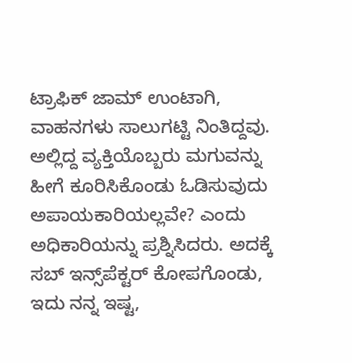ಟ್ರಾಫಿಕ್ ಜಾಮ್ ಉಂಟಾಗಿ, ವಾಹನಗಳು ಸಾಲುಗಟ್ಟಿ ನಿಂತಿದ್ದವು. ಅಲ್ಲಿದ್ದ ವ್ಯಕ್ತಿಯೊಬ್ಬರು ಮಗುವನ್ನು ಹೀಗೆ ಕೂರಿಸಿಕೊಂಡು ಓಡಿಸುವುದು ಅಪಾಯಕಾರಿಯಲ್ಲವೇ? ಎಂದು ಅಧಿಕಾರಿಯನ್ನು ಪ್ರಶ್ನಿಸಿದರು. ಅದಕ್ಕೆ ಸಬ್ ಇನ್ಸ್‌ಪೆಕ್ಟರ್‌ ಕೋಪಗೊಂಡು, ಇದು ನನ್ನ ಇಷ್ಟ,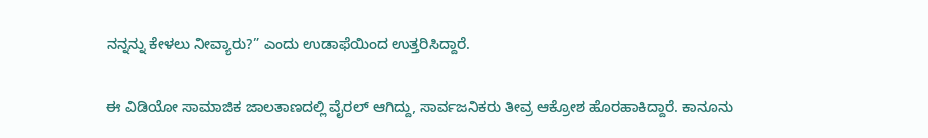ನನ್ನನ್ನು ಕೇಳಲು ನೀವ್ಯಾರು?” ಎಂದು ಉಡಾಫೆಯಿಂದ ಉತ್ತರಿಸಿದ್ದಾರೆ.

ಈ ವಿಡಿಯೋ ಸಾಮಾಜಿಕ ಜಾಲತಾಣದಲ್ಲಿ ವೈರಲ್ ಆಗಿದ್ದು, ಸಾರ್ವಜನಿಕರು ತೀವ್ರ ಆಕ್ರೋಶ ಹೊರಹಾಕಿದ್ದಾರೆ. ಕಾನೂನು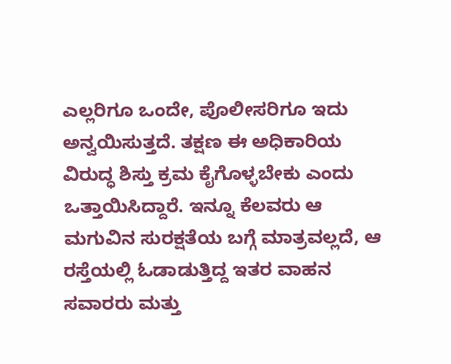ಎಲ್ಲರಿಗೂ ಒಂದೇ, ಪೊಲೀಸರಿಗೂ ಇದು ಅನ್ವಯಿಸುತ್ತದೆ. ತಕ್ಷಣ ಈ ಅಧಿಕಾರಿಯ ವಿರುದ್ಧ ಶಿಸ್ತು ಕ್ರಮ ಕೈಗೊಳ್ಳಬೇಕು ಎಂದು ಒತ್ತಾಯಿಸಿದ್ದಾರೆ. ಇನ್ನೂ ಕೆಲವರು ಆ ಮಗುವಿನ ಸುರಕ್ಷತೆಯ ಬಗ್ಗೆ ಮಾತ್ರವಲ್ಲದೆ, ಆ ರಸ್ತೆಯಲ್ಲಿ ಓಡಾಡುತ್ತಿದ್ದ ಇತರ ವಾಹನ ಸವಾರರು ಮತ್ತು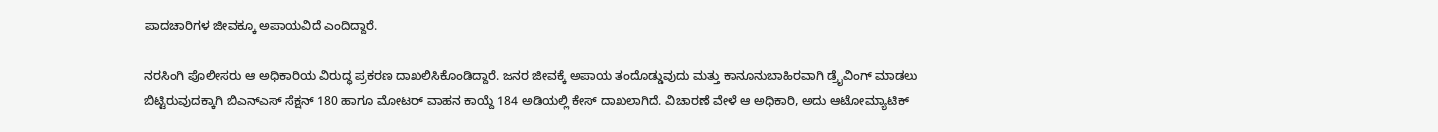ಪಾದಚಾರಿಗಳ ಜೀವಕ್ಕೂ ಅಪಾಯವಿದೆ ಎಂದಿದ್ದಾರೆ.

ನರಸಿಂಗಿ ಪೊಲೀಸರು ಆ ಅಧಿಕಾರಿಯ ವಿರುದ್ಧ ಪ್ರಕರಣ ದಾಖಲಿಸಿಕೊಂಡಿದ್ದಾರೆ. ಜನರ ಜೀವಕ್ಕೆ ಅಪಾಯ ತಂದೊಡ್ಡುವುದು ಮತ್ತು ಕಾನೂನುಬಾಹಿರವಾಗಿ ಡ್ರೈವಿಂಗ್ ಮಾಡಲು ಬಿಟ್ಟಿರುವುದಕ್ಕಾಗಿ ಬಿಎನ್‌ಎಸ್ ಸೆಕ್ಷನ್ 180 ಹಾಗೂ ಮೋಟರ್ ವಾಹನ ಕಾಯ್ದೆ 184 ಅಡಿಯಲ್ಲಿ ಕೇಸ್ ದಾಖಲಾಗಿದೆ. ವಿಚಾರಣೆ ವೇಳೆ ಆ ಅಧಿಕಾರಿ, ಅದು ಆಟೋಮ್ಯಾಟಿಕ್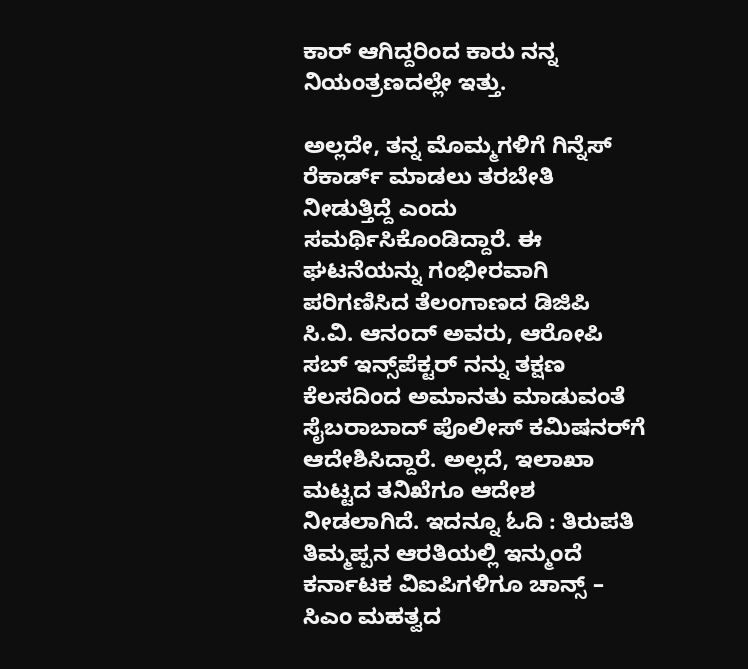ಕಾರ್ ಆಗಿದ್ದರಿಂದ ಕಾರು ನನ್ನ ನಿಯಂತ್ರಣದಲ್ಲೇ ಇತ್ತು.

ಅಲ್ಲದೇ, ತನ್ನ ಮೊಮ್ಮಗಳಿಗೆ ಗಿನ್ನೆಸ್ ರೆಕಾರ್ಡ್ ಮಾಡಲು ತರಬೇತಿ ನೀಡುತ್ತಿದ್ದೆ ಎಂದು ಸಮರ್ಥಿಸಿಕೊಂಡಿದ್ದಾರೆ. ಈ ಘಟನೆಯನ್ನು ಗಂಭೀರವಾಗಿ ಪರಿಗಣಿಸಿದ ತೆಲಂಗಾಣದ ಡಿಜಿಪಿ ಸಿ.ವಿ. ಆನಂದ್ ಅವರು, ಆರೋಪಿ ಸಬ್ ಇನ್ಸ್‌ಪೆಕ್ಟರ್‌ ನನ್ನು ತಕ್ಷಣ ಕೆಲಸದಿಂದ ಅಮಾನತು ಮಾಡುವಂತೆ ಸೈಬರಾಬಾದ್ ಪೊಲೀಸ್ ಕಮಿಷನರ್‌ಗೆ ಆದೇಶಿಸಿದ್ದಾರೆ. ಅಲ್ಲದೆ, ಇಲಾಖಾ ಮಟ್ಟದ ತನಿಖೆಗೂ ಆದೇಶ ನೀಡಲಾಗಿದೆ. ಇದನ್ನೂ ಓದಿ : ತಿರುಪತಿ ತಿಮ್ಮಪ್ಪನ ಆರತಿಯಲ್ಲಿ ಇನ್ಮುಂದೆ ಕರ್ನಾಟಕ ವಿಐಪಿಗಳಿಗೂ ಚಾನ್ಸ್ – ಸಿಎಂ ಮಹತ್ವದ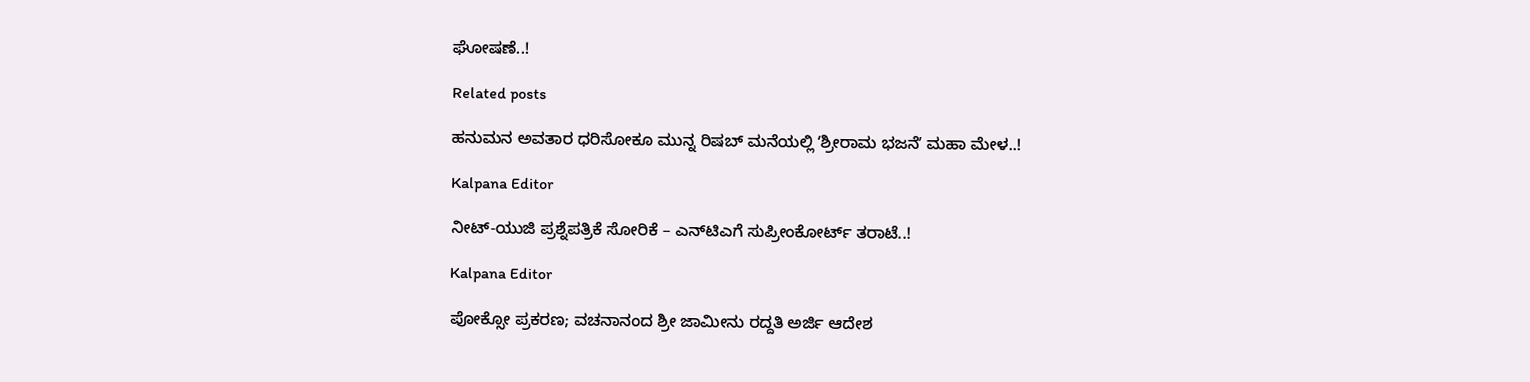ಘೋಷಣೆ..!

Related posts

ಹನುಮನ ಅವತಾರ ಧರಿಸೋಕೂ ಮುನ್ನ ರಿಷಬ್ ಮನೆಯಲ್ಲಿ ʻಶ್ರೀರಾಮ ಭಜನೆʼ ಮಹಾ ಮೇಳ..!

Kalpana Editor

ನೀಟ್‌-ಯುಜಿ ಪ್ರಶ್ನೆಪತ್ರಿಕೆ ಸೋರಿಕೆ – ಎನ್‌ಟಿಎಗೆ ಸುಪ್ರೀಂಕೋರ್ಟ್ ತರಾಟೆ..!

Kalpana Editor

ಪೋಕ್ಸೋ ಪ್ರಕರಣ; ವಚನಾನಂದ ಶ್ರೀ ಜಾಮೀನು ರದ್ದತಿ ಅರ್ಜಿ ಆದೇಶ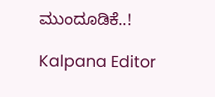ಮುಂದೂಡಿಕೆ..!

Kalpana Editor